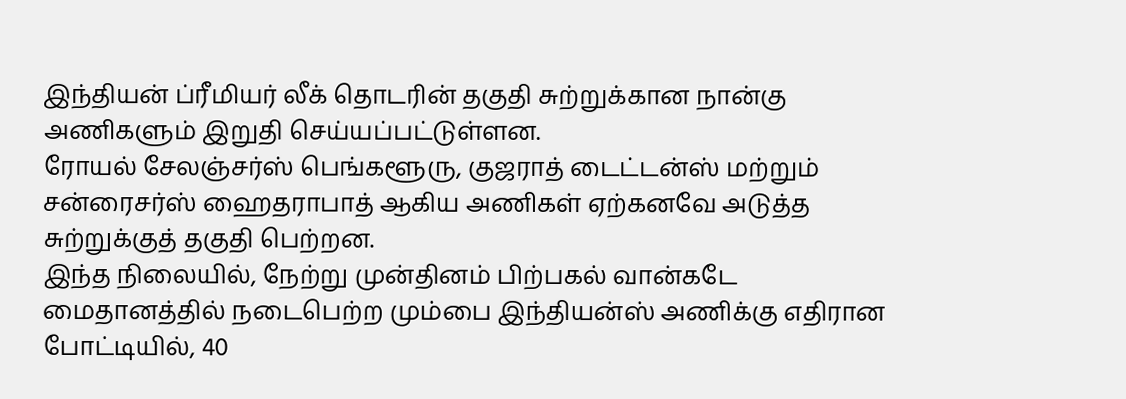இந்தியன் ப்ரீமியர் லீக் தொடரின் தகுதி சுற்றுக்கான நான்கு அணிகளும் இறுதி செய்யப்பட்டுள்ளன.
ரோயல் சேலஞ்சர்ஸ் பெங்களூரு, குஜராத் டைட்டன்ஸ் மற்றும் சன்ரைசர்ஸ் ஹைதராபாத் ஆகிய அணிகள் ஏற்கனவே அடுத்த சுற்றுக்குத் தகுதி பெற்றன.
இந்த நிலையில், நேற்று முன்தினம் பிற்பகல் வான்கடே மைதானத்தில் நடைபெற்ற மும்பை இந்தியன்ஸ் அணிக்கு எதிரான போட்டியில், 40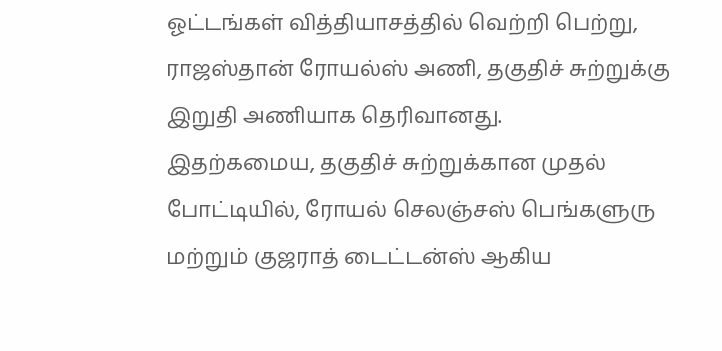ஓட்டங்கள் வித்தியாசத்தில் வெற்றி பெற்று, ராஜஸ்தான் ரோயல்ஸ் அணி, தகுதிச் சுற்றுக்கு இறுதி அணியாக தெரிவானது.
இதற்கமைய, தகுதிச் சுற்றுக்கான முதல் போட்டியில், ரோயல் செலஞ்சஸ் பெங்களுரு மற்றும் குஜராத் டைட்டன்ஸ் ஆகிய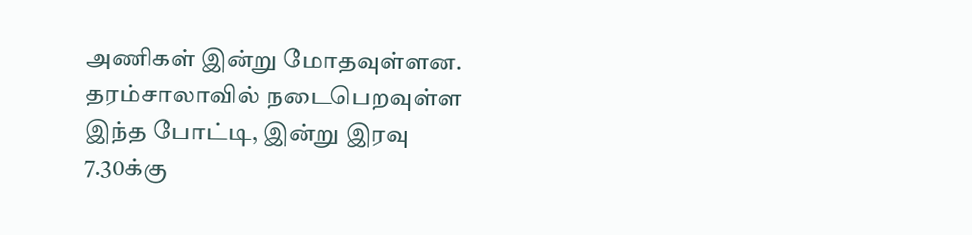அணிகள் இன்று மோதவுள்ளன.
தரம்சாலாவில் நடைபெறவுள்ள இந்த போட்டி, இன்று இரவு 7.30க்கு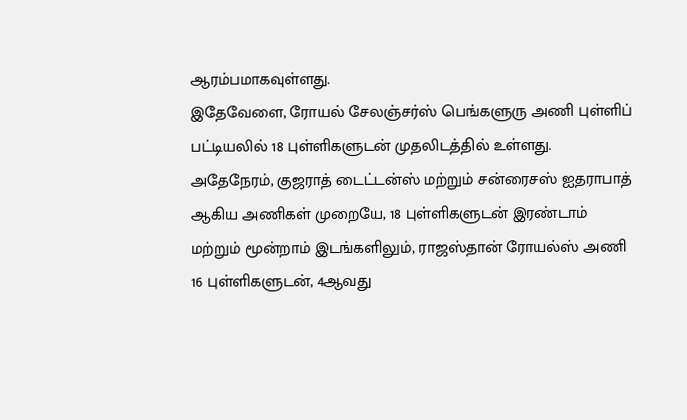ஆரம்பமாகவுள்ளது.
இதேவேளை, ரோயல் சேலஞ்சர்ஸ் பெங்களுரு அணி புள்ளிப் பட்டியலில் 18 புள்ளிகளுடன் முதலிடத்தில் உள்ளது.
அதேநேரம், குஜராத் டைட்டன்ஸ் மற்றும் சன்ரைசஸ் ஐதராபாத் ஆகிய அணிகள் முறையே, 18 புள்ளிகளுடன் இரண்டாம் மற்றும் மூன்றாம் இடங்களிலும், ராஜஸ்தான் ரோயல்ஸ் அணி 16 புள்ளிகளுடன், 4ஆவது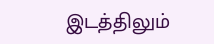இடத்திலும்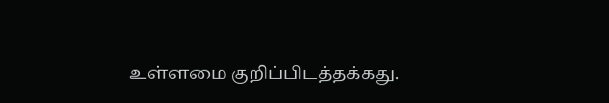உள்ளமை குறிப்பிடத்தக்கது.